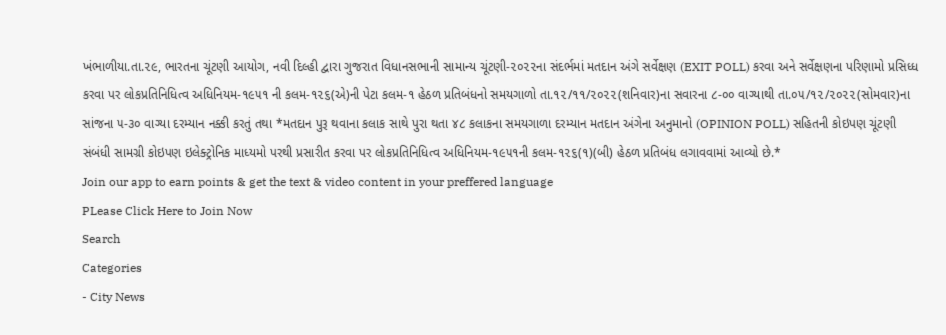ખંભાળીયા.તા.૨૯, ભારતના ચૂંટણી આયોગ, નવી દિલ્હી દ્વારા ગુજરાત વિધાનસભાની સામાન્ય ચૂંટણી-૨૦૨૨ના સંદર્ભમાં મતદાન અંગે સર્વેક્ષણ (EXIT POLL) કરવા અને સર્વેક્ષણના પરિણામો પ્રસિધ્ધ કરવા પર લોકપ્રતિનિધિત્વ અધિનિયમ-૧૯૫૧ ની કલમ-૧૨૬(એ)ની પેટા કલમ-૧ હેઠળ પ્રતિબંધનો સમયગાળો તા.૧૨/૧૧/૨૦૨૨(શનિવાર)ના સવારના ૮-૦૦ વાગ્યાથી તા.૦૫/૧૨/૨૦૨૨(સોમવાર)ના સાંજના ૫-૩૦ વાગ્યા દરમ્યાન નક્કી કરતું તથા *મતદાન પુરૂ થવાના કલાક સાથે પુરા થતા ૪૮ કલાકના સમયગાળા દરમ્યાન મતદાન અંગેના અનુમાનો (OPINION POLL) સહિતની કોઇપણ ચૂંટણી સંબંધી સામગ્રી કોઇપણ ઇલેક્ટ્રોનિક માધ્યમો પરથી પ્રસારીત કરવા પર લોકપ્રતિનિધિત્વ અધિનિયમ-૧૯૫૧ની કલમ-૧૨૬(૧)(બી) હેઠળ પ્રતિબંધ લગાવવામાં આવ્યો છે.*
Join our app to earn points & get the text & video content in your preffered language
PLease Click Here to Join Now
Search
Categories
- City News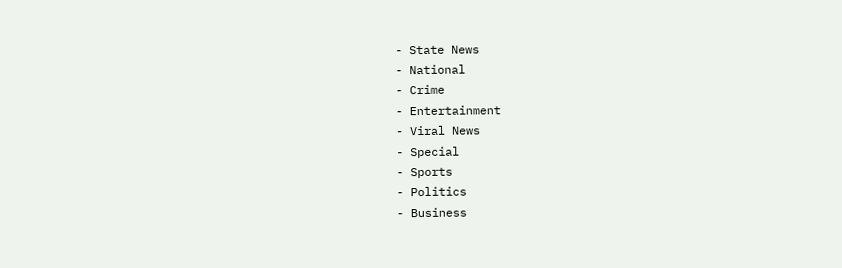- State News
- National
- Crime
- Entertainment
- Viral News
- Special
- Sports
- Politics
- Business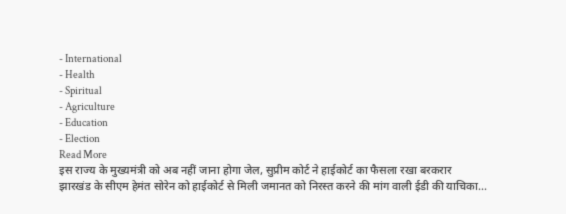- International
- Health
- Spiritual
- Agriculture
- Education
- Election
Read More
इस राज्य के मुख्यमंत्री को अब नहीं जाना होगा जेल, सुप्रीम कोर्ट ने हाईकोर्ट का फैसला रखा बरकरार
झारखंड के सीएम हेमंत सोरेन को हाईकोर्ट से मिली जमानत को निरस्त करने की मांग वाली ईडी की याचिका...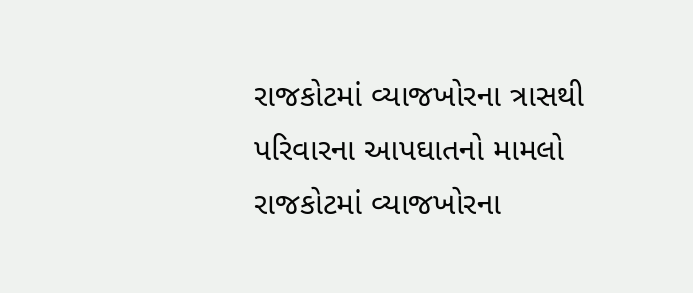રાજકોટમાં વ્યાજખોરના ત્રાસથી પરિવારના આપઘાતનો મામલો
રાજકોટમાં વ્યાજખોરના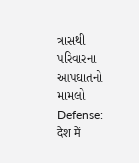ત્રાસથી પરિવારના આપઘાતનો મામલો
Defense: देश में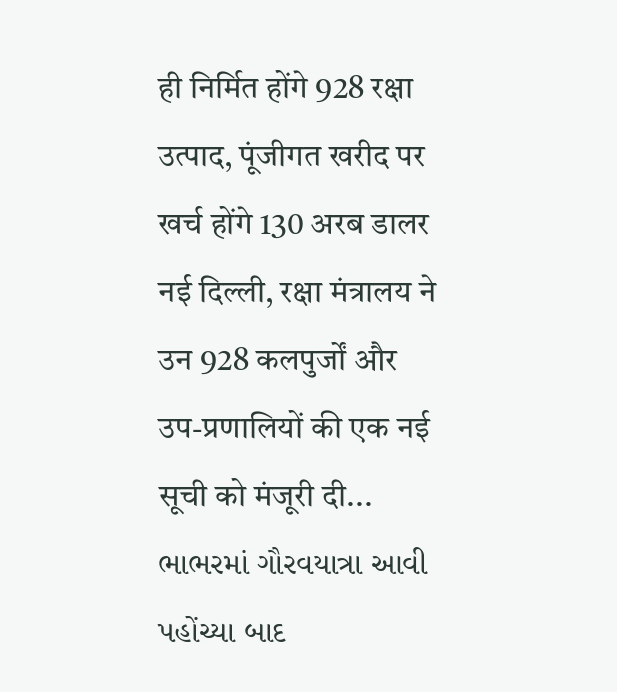ही निर्मित होंगे 928 रक्षा उत्पाद, पूंजीगत खरीद पर खर्च होंगे 130 अरब डालर
नई दिल्ली, रक्षा मंत्रालय ने उन 928 कलपुर्जों और उप-प्रणालियों की एक नई सूची को मंजूरी दी...
ભાભરમાં ગૌરવયાત્રા આવી પહોંચ્યા બાદ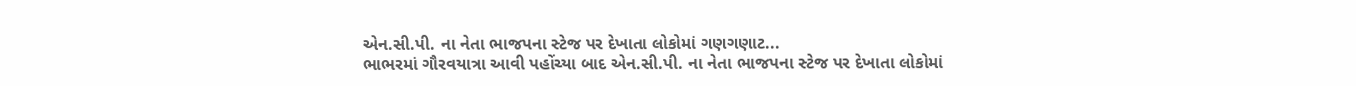એન.સી.પી. ના નેતા ભાજપના સ્ટેજ પર દેખાતા લોકોમાં ગણગણાટ...
ભાભરમાં ગૌરવયાત્રા આવી પહોંચ્યા બાદ એન.સી.પી. ના નેતા ભાજપના સ્ટેજ પર દેખાતા લોકોમાં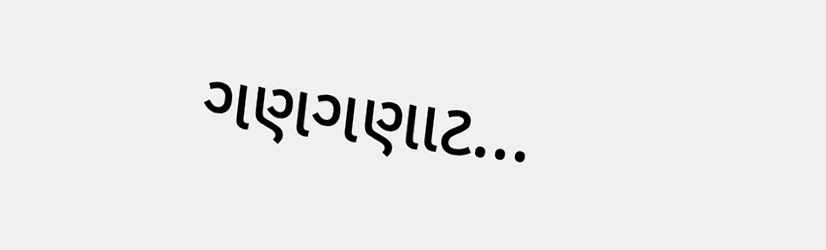ગણગણાટ...